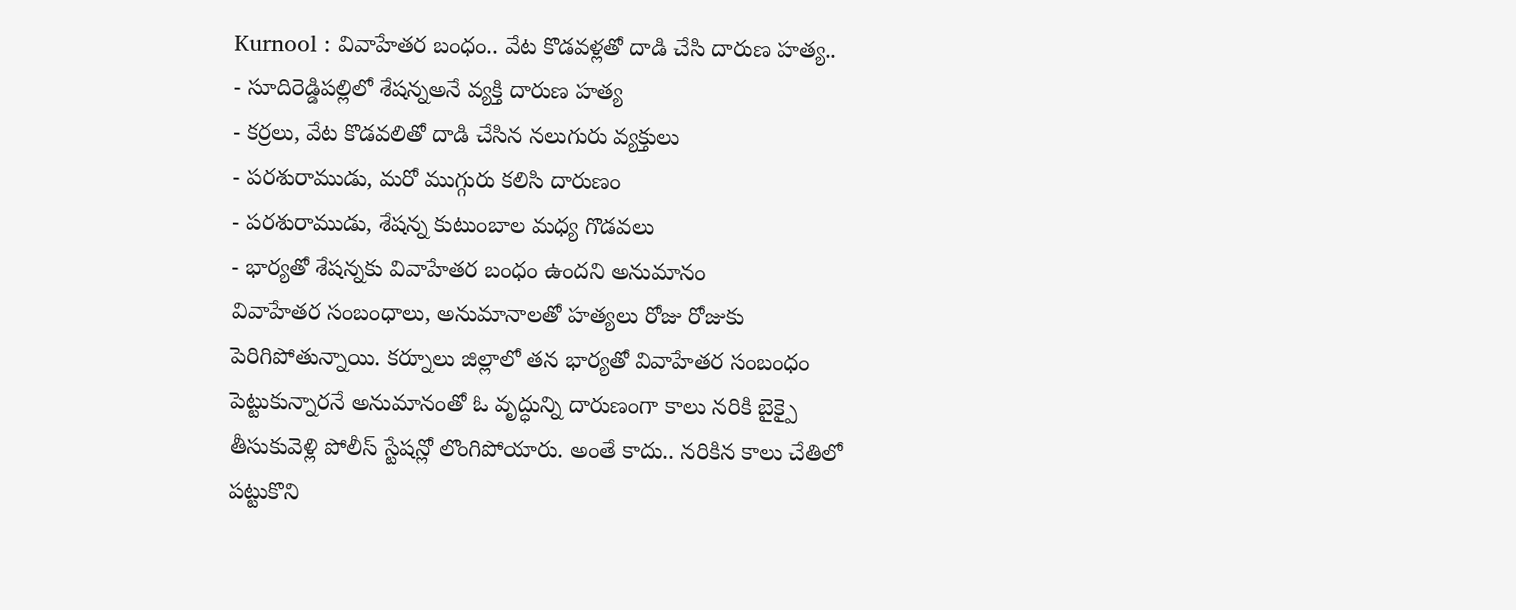Kurnool : వివాహేతర బంధం.. వేట కొడవళ్లతో దాడి చేసి దారుణ హత్య..
- సూదిరెడ్డిపల్లిలో శేషన్నఅనే వ్యక్తి దారుణ హత్య
- కర్రలు, వేట కొడవలితో దాడి చేసిన నలుగురు వ్యక్తులు
- పరశురాముడు, మరో ముగ్గురు కలిసి దారుణం
- పరశురాముడు, శేషన్న కుటుంబాల మధ్య గొడవలు
- భార్యతో శేషన్నకు వివాహేతర బంధం ఉందని అనుమానం
వివాహేతర సంబంధాలు, అనుమానాలతో హత్యలు రోజు రోజుకు పెరిగిపోతున్నాయి. కర్నూలు జిల్లాలో తన భార్యతో వివాహేతర సంబంధం పెట్టుకున్నారనే అనుమానంతో ఓ వృద్ధున్ని దారుణంగా కాలు నరికి బైక్పై తీసుకువెళ్లి పోలీస్ స్టేషన్లో లొంగిపోయారు. అంతే కాదు.. నరికిన కాలు చేతిలో పట్టుకొని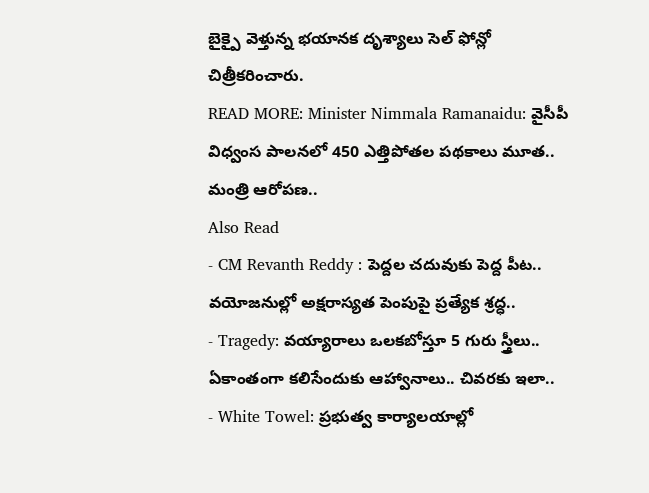బైక్పై వెళ్తున్న భయానక దృశ్యాలు సెల్ ఫోన్లో చిత్రీకరించారు.
READ MORE: Minister Nimmala Ramanaidu: వైసీపీ విధ్వంస పాలనలో 450 ఎత్తిపోతల పథకాలు మూత.. మంత్రి ఆరోపణ..
Also Read
- CM Revanth Reddy : పెద్దల చదువుకు పెద్ద పీట.. వయోజనుల్లో అక్షరాస్యత పెంపుపై ప్రత్యేక శ్రద్ధ..
- Tragedy: వయ్యారాలు ఒలకబోస్తూ 5 గురు స్త్రీలు.. ఏకాంతంగా కలిసేందుకు ఆహ్వానాలు.. చివరకు ఇలా..
- White Towel: ప్రభుత్వ కార్యాలయాల్లో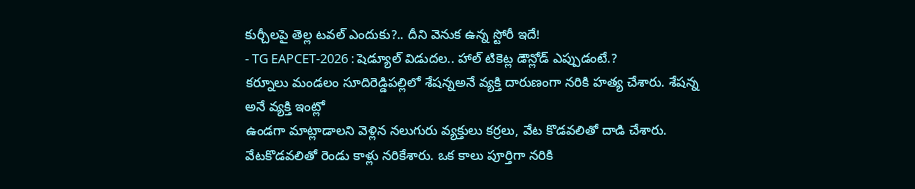కుర్చీలపై తెల్ల టవల్ ఎందుకు?.. దీని వెనుక ఉన్న స్టోరీ ఇదే!
- TG EAPCET-2026 : షెడ్యూల్ విడుదల.. హాల్ టికెట్ల డౌన్లోడ్ ఎప్పుడంటే.?
కర్నూలు మండలం సూదిరెడ్డిపల్లిలో శేషన్నఅనే వ్యక్తి దారుణంగా నరికి హత్య చేశారు. శేషన్న అనే వ్యక్తి ఇంట్లో
ఉండగా మాట్లాడాలని వెళ్లిన నలుగురు వ్యక్తులు కర్రలు, వేట కొడవలితో దాడి చేశారు. వేటకొడవలితో రెండు కాళ్లు నరికేశారు. ఒక కాలు పూర్తిగా నరికి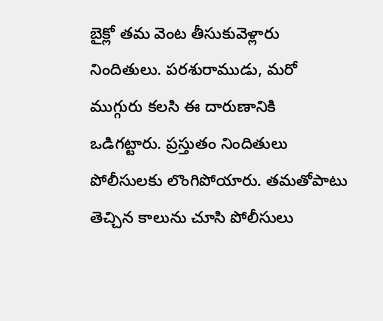బైక్లో తమ వెంట తీసుకువెళ్లారు నిందితులు. పరశురాముడు, మరో ముగ్గురు కలసి ఈ దారుణానికి ఒడిగట్టారు. ప్రస్తుతం నిందితులు పోలీసులకు లొంగిపోయారు. తమతోపాటు తెచ్చిన కాలును చూసి పోలీసులు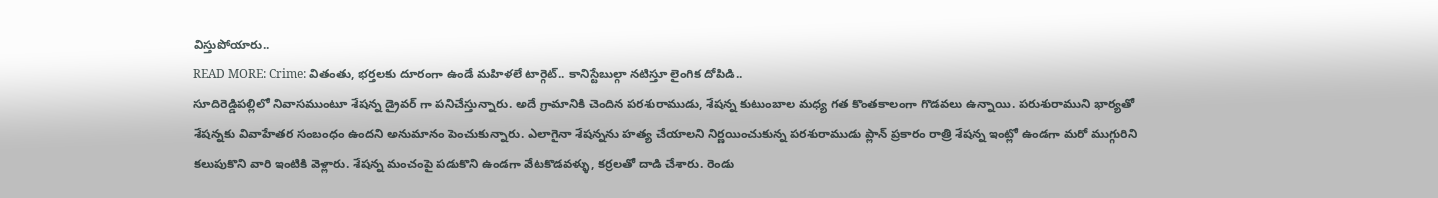విస్తుపోయారు..
READ MORE: Crime: వితంతు, భర్తలకు దూరంగా ఉండే మహిళలే టార్గెట్.. కానిస్టేబుల్గా నటిస్తూ లైంగిక దోపిడి..
సూదిరెడ్డిపల్లిలో నివాసముంటూ శేషన్న డ్రైవర్ గా పనిచేస్తున్నారు. అదే గ్రామానికి చెందిన పరశురాముడు, శేషన్న కుటుంబాల మధ్య గత కొంతకాలంగా గొడవలు ఉన్నాయి. పరుశురాముని భార్యతో శేషన్నకు వివాహేతర సంబంధం ఉందని అనుమానం పెంచుకున్నారు. ఎలాగైనా శేషన్నను హత్య చేయాలని నిర్ణయించుకున్న పరశురాముడు ప్లాన్ ప్రకారం రాత్రి శేషన్న ఇంట్లో ఉండగా మరో ముగ్గురిని కలుపుకొని వారి ఇంటికి వెళ్లారు. శేషన్న మంచంపై పడుకొని ఉండగా వేటకొడవళ్ళు, కర్రలతో దాడి చేశారు. రెండు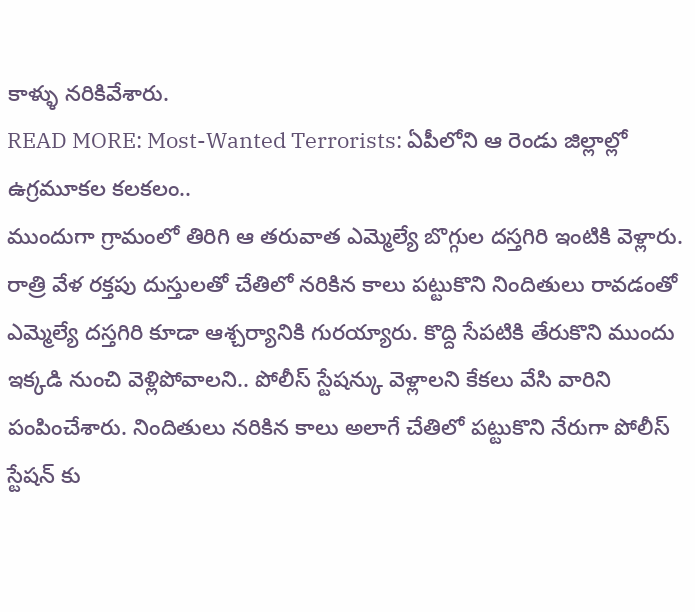కాళ్ళు నరికివేశారు.
READ MORE: Most-Wanted Terrorists: ఏపీలోని ఆ రెండు జిల్లాల్లో ఉగ్రమూకల కలకలం..
ముందుగా గ్రామంలో తిరిగి ఆ తరువాత ఎమ్మెల్యే బొగ్గుల దస్తగిరి ఇంటికి వెళ్లారు. రాత్రి వేళ రక్తపు దుస్తులతో చేతిలో నరికిన కాలు పట్టుకొని నిందితులు రావడంతో ఎమ్మెల్యే దస్తగిరి కూడా ఆశ్చర్యానికి గురయ్యారు. కొద్ది సేపటికి తేరుకొని ముందు ఇక్కడి నుంచి వెళ్లిపోవాలని.. పోలీస్ స్టేషన్కు వెళ్లాలని కేకలు వేసి వారిని పంపించేశారు. నిందితులు నరికిన కాలు అలాగే చేతిలో పట్టుకొని నేరుగా పోలీస్ స్టేషన్ కు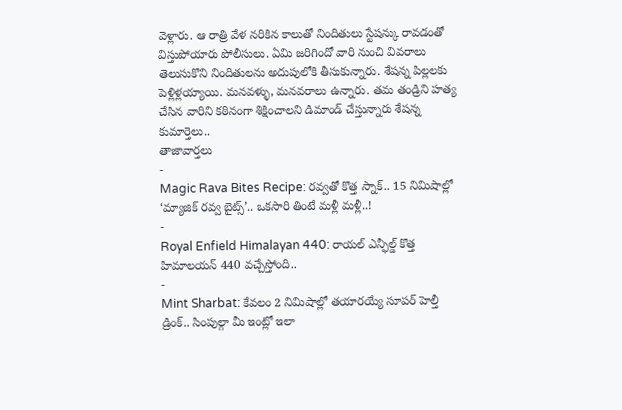వెళ్లారు. ఆ రాత్రి వేళ నరికిన కాలుతో నిందితులు స్టేషన్కు రావడంతో విస్తుపోయారు పోలీసులు. ఏమి జరిగిందో వారి నుంచి వివరాలు తెలుసుకొని నిందితులను అదుపులోకి తీసుకున్నారు. శేషన్న పిల్లలకు పెళ్లిళ్లయ్యాయి. మనవళ్ళు, మనవరాలు ఉన్నారు. తమ తండ్రిని హత్య చేసిన వారిని కఠినంగా శిక్షించాలని డిమాండ్ చేస్తున్నారు శేషన్న కుమార్తెలు..
తాజావార్తలు
-
Magic Rava Bites Recipe: రవ్వతో కొత్త స్నాక్.. 15 నిమిషాల్లో ‘మ్యాజిక్ రవ్వ బైట్స్’.. ఒకసారి తింటే మళ్లీ మళ్లీ..!
-
Royal Enfield Himalayan 440: రాయల్ ఎన్ఫీల్డ్ కొత్త హిమాలయన్ 440 వచ్చేస్తోంది..
-
Mint Sharbat: కేవలం 2 నిమిషాల్లో తయారయ్యే సూపర్ హెల్తీ డ్రింక్.. సింపుల్గా మీ ఇంట్లో ఇలా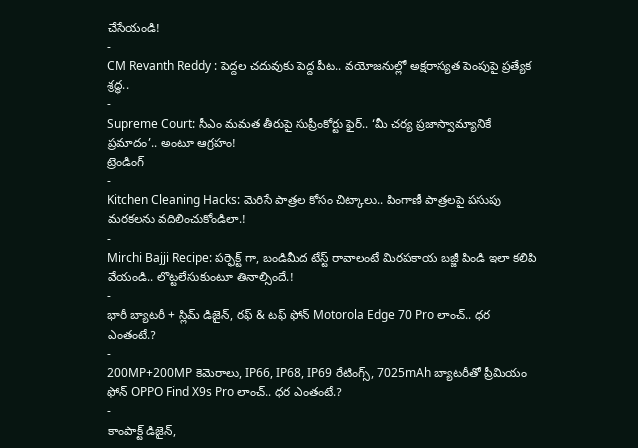చేసేయండి!
-
CM Revanth Reddy : పెద్దల చదువుకు పెద్ద పీట.. వయోజనుల్లో అక్షరాస్యత పెంపుపై ప్రత్యేక శ్రద్ధ..
-
Supreme Court: సీఎం మమత తీరుపై సుప్రీంకోర్టు ఫైర్.. ‘మీ చర్య ప్రజాస్వామ్యానికే ప్రమాదం’.. అంటూ ఆగ్రహం!
ట్రెండింగ్
-
Kitchen Cleaning Hacks: మెరిసే పాత్రల కోసం చిట్కాలు.. పింగాణీ పాత్రలపై పసుపు మరకలను వదిలించుకోండిలా.!
-
Mirchi Bajji Recipe: పర్ఫెక్ట్ గా, బండిమీద టేస్ట్ రావాలంటే మిరపకాయ బజ్జీ పిండి ఇలా కలిపి వేయండి.. లొట్టలేసుకుంటూ తినాల్సిందే.!
-
భారీ బ్యాటరీ + స్లిమ్ డిజైన్, రఫ్ & టఫ్ ఫోన్ Motorola Edge 70 Pro లాంచ్.. ధర ఎంతంటే.?
-
200MP+200MP కెమెరాలు, IP66, IP68, IP69 రేటింగ్స్, 7025mAh బ్యాటరీతో ప్రీమియం ఫోన్ OPPO Find X9s Pro లాంచ్.. ధర ఎంతంటే.?
-
కాంపాక్ట్ డిజైన్,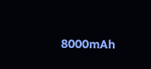8000mAh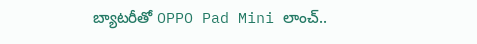బ్యాటరీతో OPPO Pad Mini లాంచ్..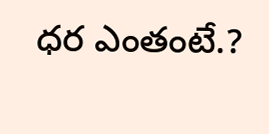ధర ఎంతంటే.?